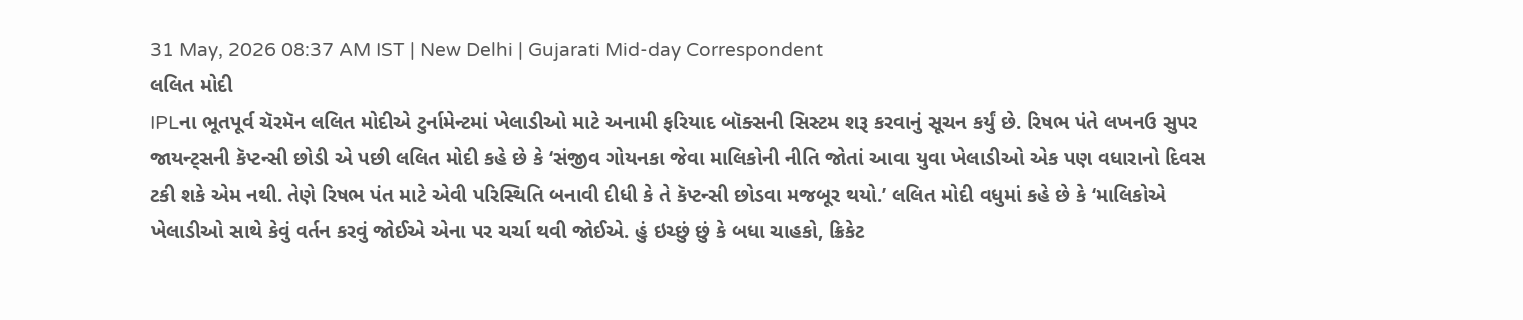31 May, 2026 08:37 AM IST | New Delhi | Gujarati Mid-day Correspondent
લલિત મોદી
IPLના ભૂતપૂર્વ ચૅરમૅન લલિત મોદીએ ટુર્નામેન્ટમાં ખેલાડીઓ માટે અનામી ફરિયાદ બૉક્સની સિસ્ટમ શરૂ કરવાનું સૂચન કર્યું છે. રિષભ પંતે લખનઉ સુપર જાયન્ટ્સની કૅપ્ટન્સી છોડી એ પછી લલિત મોદી કહે છે કે ‘સંજીવ ગોયનકા જેવા માલિકોની નીતિ જોતાં આવા યુવા ખેલાડીઓ એક પણ વધારાનો દિવસ ટકી શકે એમ નથી. તેણે રિષભ પંત માટે એવી પરિસ્થિતિ બનાવી દીધી કે તે કૅપ્ટન્સી છોડવા મજબૂર થયો.’ લલિત મોદી વધુમાં કહે છે કે ‘માલિકોએ ખેલાડીઓ સાથે કેવું વર્તન કરવું જોઈએ એના પર ચર્ચા થવી જોઈએ. હું ઇચ્છું છું કે બધા ચાહકો, ક્રિકેટ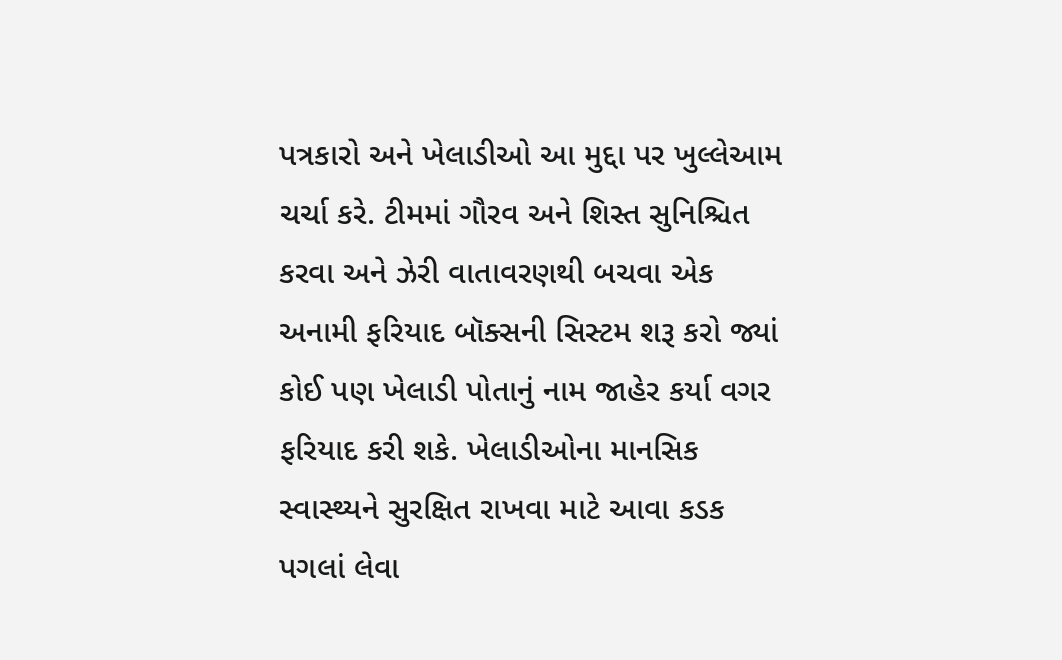પત્રકારો અને ખેલાડીઓ આ મુદ્દા પર ખુલ્લેઆમ ચર્ચા કરે. ટીમમાં ગૌરવ અને શિસ્ત સુનિશ્ચિત કરવા અને ઝેરી વાતાવરણથી બચવા એક અનામી ફરિયાદ બૉક્સની સિસ્ટમ શરૂ કરો જ્યાં કોઈ પણ ખેલાડી પોતાનું નામ જાહેર કર્યા વગર ફરિયાદ કરી શકે. ખેલાડીઓના માનસિક સ્વાસ્થ્યને સુરક્ષિત રાખવા માટે આવા કડક પગલાં લેવા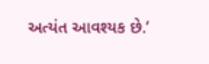અત્યંત આવશ્યક છે.’